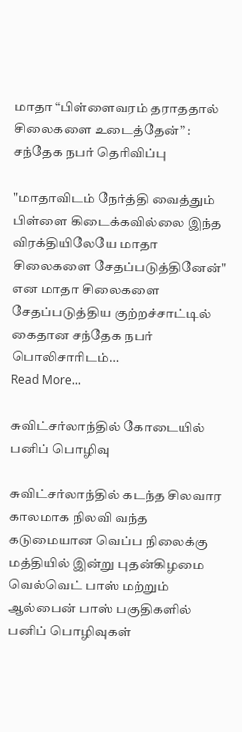மாதா “பிள்ளைவரம் தராததால் சிலைகளை உடைத்தேன்” : சந்தேக நபர் தெரிவிப்பு

"மாதாவிடம் நேர்த்தி வைத்தும் பிள்ளை கிடைக்கவில்லை இந்த விரக்தியிலேயே மாதா சிலைகளை சேதப்படுத்தினேன்" என மாதா சிலைகளை சேதப்படுத்திய குற்றச்சாட்டில் கைதான சந்தேக நபர் பொலிசாரிடம்…
Read More...

சுவிட்சர்லாந்தில் கோடையில் பனிப் பொழிவு

சுவிட்சர்லாந்தில் கடந்த சிலவார காலமாக நிலவி வந்த கடுமையான வெப்ப நிலைக்கு மத்தியில் இன்று புதன்கிழமை வெல்வெட் பாஸ் மற்றும் ஆல்பைன் பாஸ் பகுதிகளில் பனிப் பொழிவுகள்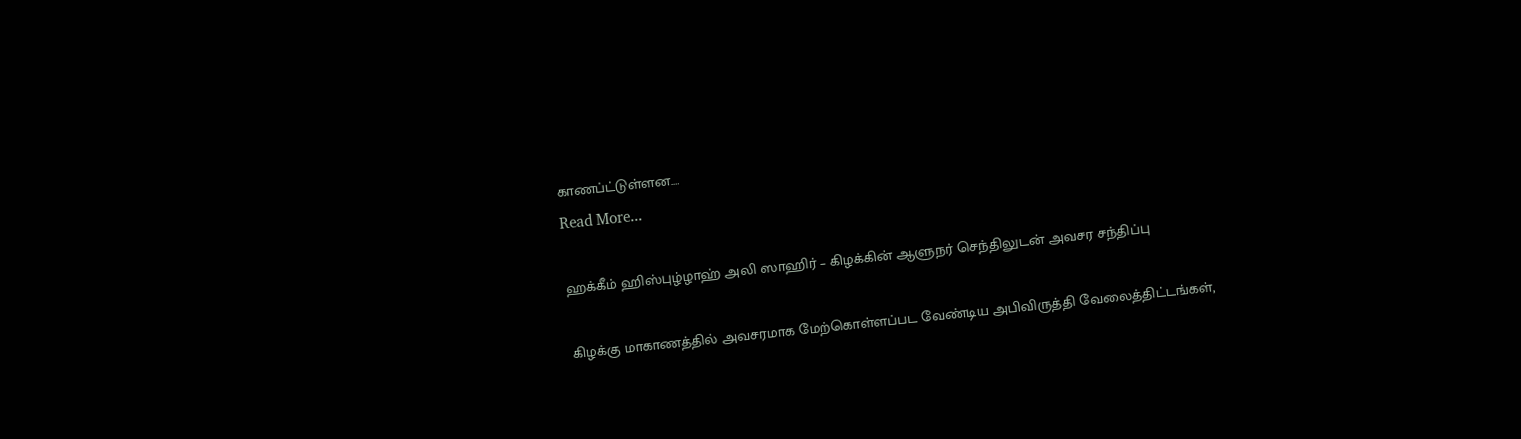காணப்ட்டுள்ளன.…
Read More...

ஹக்கீம் ஹிஸ்புழ்ழாஹ் அலி ஸாஹிர் – கிழக்கின் ஆளுநர் செந்திலுடன் அவசர சந்திப்பு

கிழக்கு மாகாணத்தில் அவசரமாக மேற்கொள்ளப்பட வேண்டிய அபிவிருத்தி வேலைத்திட்டங்கள்,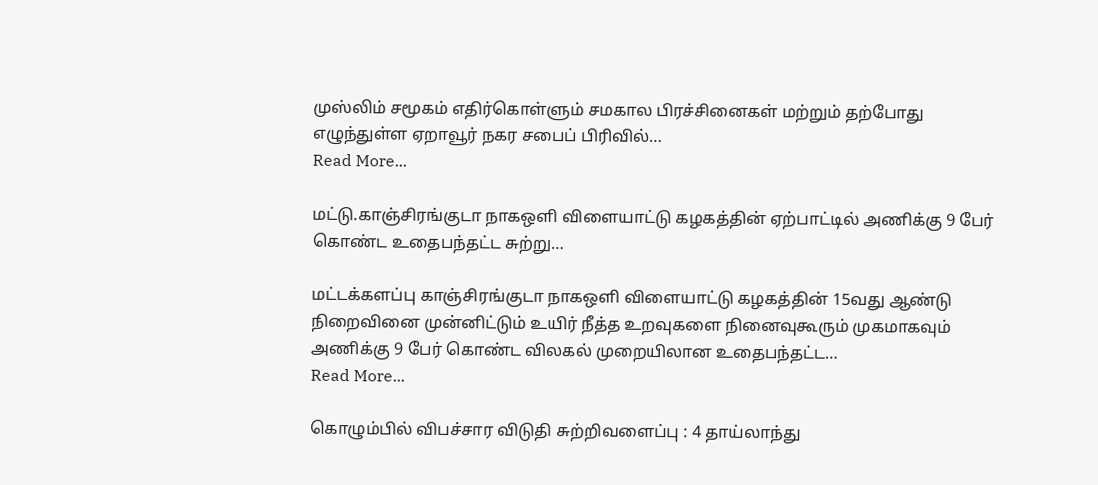முஸ்லிம் சமூகம் எதிர்கொள்ளும் சமகால பிரச்சினைகள் மற்றும் தற்போது எழுந்துள்ள ஏறாவூர் நகர சபைப் பிரிவில்…
Read More...

மட்டு.காஞ்சிரங்குடா நாகஒளி விளையாட்டு கழகத்தின் ஏற்பாட்டில் அணிக்கு 9 பேர் கொண்ட உதைபந்தட்ட சுற்று…

மட்டக்களப்பு காஞ்சிரங்குடா நாகஒளி விளையாட்டு கழகத்தின் 15வது ஆண்டு நிறைவினை முன்னிட்டும் உயிர் நீத்த உறவுகளை நினைவுகூரும் முகமாகவும் அணிக்கு 9 பேர் கொண்ட விலகல் முறையிலான உதைபந்தட்ட…
Read More...

கொழும்பில் விபச்சார விடுதி சுற்றிவளைப்பு : 4 தாய்லாந்து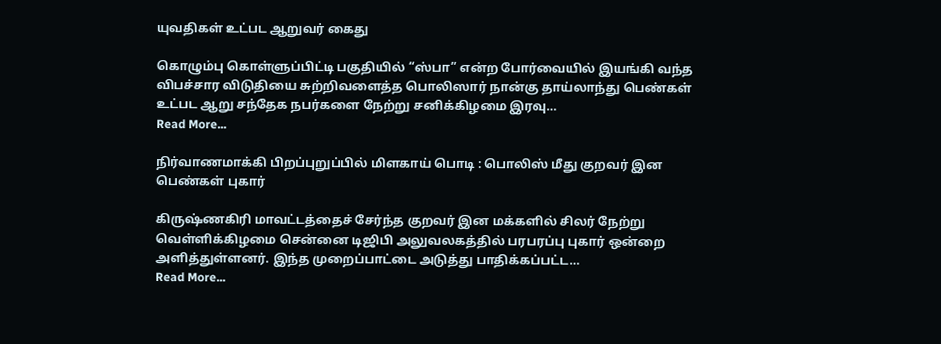யுவதிகள் உட்பட ஆறுவர் கைது

கொழும்பு கொள்ளுப்பிட்டி பகுதியில் “ஸ்பா” என்ற போர்வையில் இயங்கி வந்த விபச்சார விடுதியை சுற்றிவளைத்த பொலிஸார் நான்கு தாய்லாந்து பெண்கள் உட்பட ஆறு சந்தேக நபர்களை நேற்று சனிக்கிழமை இரவு…
Read More...

நிர்வாணமாக்கி பிறப்புறுப்பில் மிளகாய் பொடி : பொலிஸ் மீது குறவர் இன பெண்கள் புகார்

கிருஷ்ணகிரி மாவட்டத்தைச் சேர்ந்த குறவர் இன மக்களில் சிலர் நேற்று வெள்ளிக்கிழமை சென்னை டிஜிபி அலுவலகத்தில் பரபரப்பு புகார் ஒன்றை அளித்துள்ளனர். இந்த முறைப்பாட்டை அடுத்து பாதிக்கப்பட்ட…
Read More...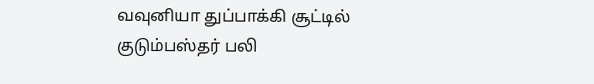வவுனியா துப்பாக்கி சூட்டில் குடும்பஸ்தர் பலி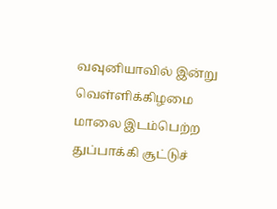வவுனியாவில் இன்று வெள்ளிக்கிழமை மாலை இடம்பெற்ற துப்பாக்கி சூட்டுச்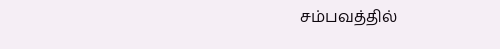சம்பவத்தில்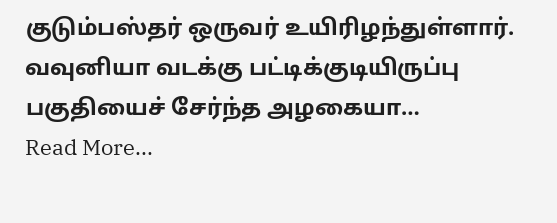குடும்பஸ்தர் ஒருவர் உயிரிழந்துள்ளார். வவுனியா வடக்கு பட்டிக்குடியிருப்பு பகுதியைச் சேர்ந்த அழகையா…
Read More...